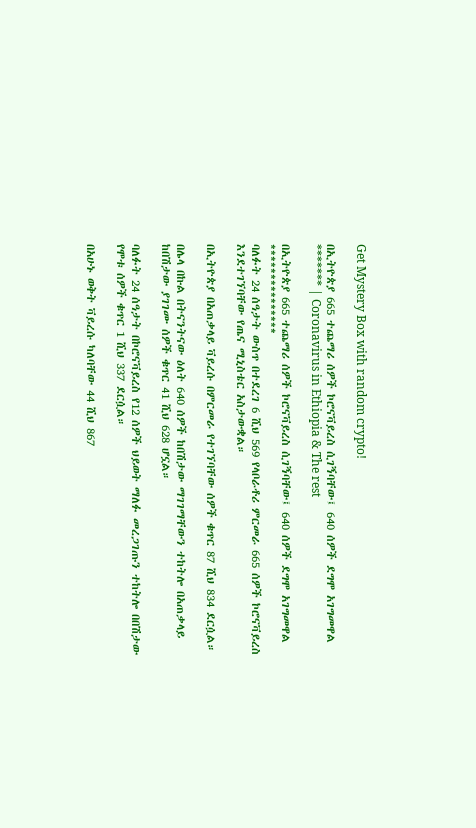Get Mystery Box with random crypto!

በኢትዮጵያ 665 ተጨማሪ ሰዎች ኮሮናቫይረስ ሲገኝባቸው፤ 640 ሰዎች ደግሞ አገግመዋል ******* | Coronavirus in Ethiopia & The rest

በኢትዮጵያ 665 ተጨማሪ ሰዎች ኮሮናቫይረስ ሲገኝባቸው፤ 640 ሰዎች ደግሞ አገግመዋል
***************
ባለፉት 24 ሰዓታት ውስጥ በተደረገ 6 ሺህ 569 የላቦራቶሪ ምርመራ 665 ሰዎች ኮሮናቫይረስ እንደተገኘባቸው የጤና ሚኒስቴር አስታውቋል።

በኢትዮጵያ በአጠቃላይ ቫይረሱ በምርመራ የተገኘባቸው ሰዎች ቁጥር 87 ሺህ 834 ደርሷል።

በሌላ በኩል በትናንትናው ዕለት 640 ሰዎች ከበሽታው ማገገማቸውን ተከትሎ በአጠቃላይ ከበሽታው ያገገሙ ሰዎች ቁጥር 41 ሺህ 628 ሆኗል።

ባለፉት 24 ሰዓታት በኮሮናቫይረስ የ12 ሰዎች ህይወት ማለፉ መረጋገጡን ተከትሎ በበሽታው የሞቱ ሰዎች ቁጥር 1 ሺህ 337 ደርሷል።

በአሁኑ ወቅት ቫይረሱ ካለባቸው 44 ሺህ 867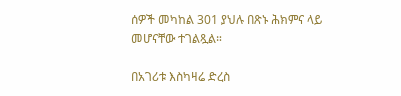ሰዎች መካከል 301 ያህሉ በጽኑ ሕክምና ላይ መሆናቸው ተገልጿል።

በአገሪቱ እስካዛሬ ድረስ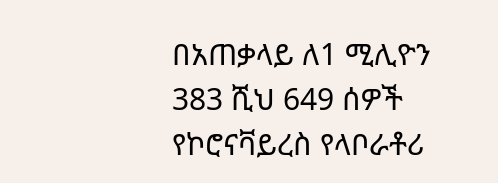በአጠቃላይ ለ1 ሚሊዮን 383 ሺህ 649 ሰዎች የኮሮናቫይረስ የላቦራቶሪ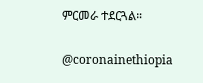ምርመራ ተደርጓል።

@coronainethiopia